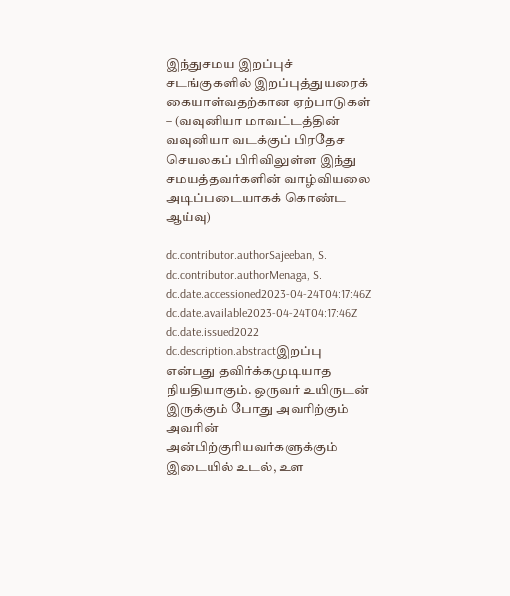இந்துசமய இறப்புச் சடங்குகளில் இறப்புத்துயரைக் கையாள்வதற்கான ஏற்பாடுகள் – (வவுனியா மாவட்டத்தின் வவுனியா வடக்குப் பிரதேச செயலகப் பிரிவிலுள்ள இந்து சமயத்தவர்களின் வாழ்வியலை அடிப்படையாகக் கொண்ட ஆய்வு)

dc.contributor.authorSajeeban, S.
dc.contributor.authorMenaga, S.
dc.date.accessioned2023-04-24T04:17:46Z
dc.date.available2023-04-24T04:17:46Z
dc.date.issued2022
dc.description.abstractஇறப்பு என்பது தவிர்க்கமுடியாத நியதியாகும். ஒருவர் உயிருடன் இருக்கும் போது அவரிற்கும் அவரின் அன்பிற்குரியவர்களுக்கும் இடையில் உடல், உள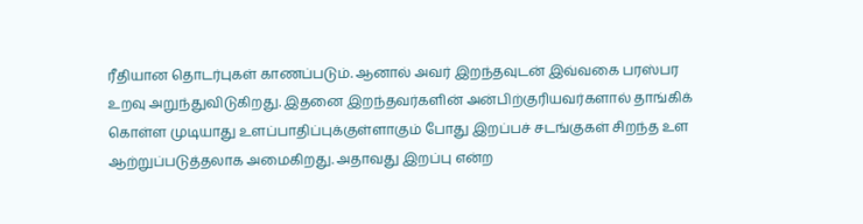ரீதியான தொடர்புகள் காணப்படும். ஆனால் அவர் இறந்தவுடன் இவ்வகை பரஸ்பர உறவு அறுந்துவிடுகிறது. இதனை இறந்தவர்களின் அன்பிற்குரியவர்களால் தாங்கிக் கொள்ள முடியாது உளப்பாதிப்புக்குள்ளாகும் போது இறப்பச் சடங்குகள் சிறந்த உள ஆற்றுப்படுத்தலாக அமைகிறது. அதாவது இறப்பு என்ற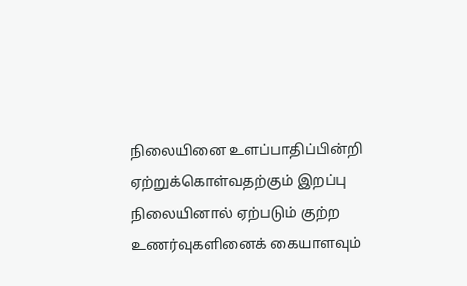நிலையினை உளப்பாதிப்பின்றி ஏற்றுக்கொள்வதற்கும் இறப்பு நிலையினால் ஏற்படும் குற்ற உணர்வுகளினைக் கையாளவும்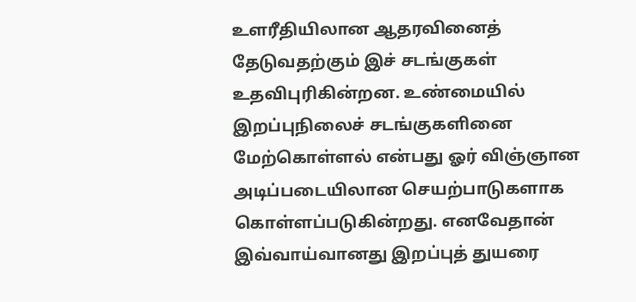உளரீதியிலான ஆதரவினைத் தேடுவதற்கும் இச் சடங்குகள் உதவிபுரிகின்றன. உண்மையில் இறப்புநிலைச் சடங்குகளினை மேற்கொள்ளல் என்பது ஓர் விஞ்ஞான அடிப்படையிலான செயற்பாடுகளாக கொள்ளப்படுகின்றது. எனவேதான் இவ்வாய்வானது இறப்புத் துயரை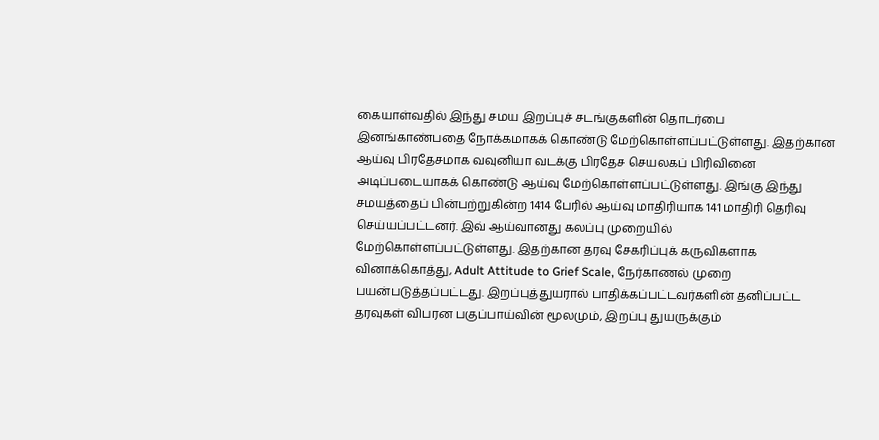கையாள்வதில் இந்து சமய இறப்புச் சடங்குகளின் தொடர்பை இனங்காண்பதை நோக்கமாகக் கொண்டு மேற்கொள்ளப்பட்டுள்ளது. இதற்கான ஆய்வு பிரதேசமாக வவுனியா வடக்கு பிரதேச செயலகப் பிரிவினை அடிப்படையாகக் கொண்டு ஆய்வு மேற்கொள்ளப்பட்டுள்ளது. இங்கு இந்து சமயத்தைப் பின்பற்றுகின்ற 1414 பேரில் ஆய்வு மாதிரியாக 141 மாதிரி தெரிவு செய்யப்பட்டனர். இவ் ஆய்வானது கலப்பு முறையில் மேற்கொள்ளப்பட்டுள்ளது. இதற்கான தரவு சேகரிப்புக் கருவிகளாக வினாக்கொத்து, Adult Attitude to Grief Scale, நேர்காணல் முறை பயன்படுத்தப்பட்டது. இறப்புத்துயரால் பாதிக்கப்பட்டவர்களின் தனிப்பட்ட தரவுகள் விபரன பகுப்பாய்வின் மூலமும், இறப்பு துயருக்கும்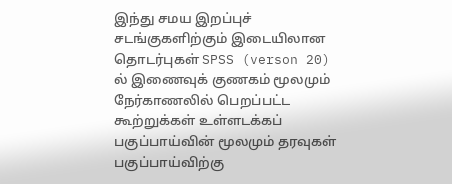இந்து சமய இறப்புச் சடங்குகளிற்கும் இடையிலான தொடர்புகள் SPSS (verson 20) ல் இணைவுக் குணகம் மூலமும் நேர்காணலில் பெறப்பட்ட கூற்றுக்கள் உள்ளடக்கப் பகுப்பாய்வின் மூலமும் தரவுகள் பகுப்பாய்விற்கு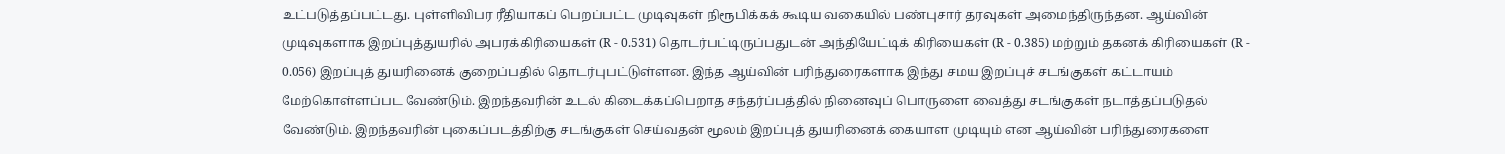உட்படுத்தப்பட்டது. புள்ளிவிபர ரீதியாகப் பெறப்பட்ட முடிவுகள் நிரூபிக்கக் கூடிய வகையில் பண்புசார் தரவுகள் அமைந்திருந்தன. ஆய்வின் முடிவுகளாக இறப்புத்துயரில் அபரக்கிரியைகள் (R - 0.531) தொடர்பட்டிருப்பதுடன் அந்தியேட்டிக் கிரியைகள் (R - 0.385) மற்றும் தகனக் கிரியைகள் (R - 0.056) இறப்புத் துயரினைக் குறைப்பதில் தொடர்புபட்டுள்ளன. இந்த ஆய்வின் பரிந்துரைகளாக இந்து சமய இறப்புச் சடங்குகள் கட்டாயம் மேற்கொள்ளப்பட வேண்டும். இறந்தவரின் உடல் கிடைக்கப்பெறாத சந்தர்ப்பத்தில் நினைவுப் பொருளை வைத்து சடங்குகள் நடாத்தப்படுதல் வேண்டும். இறந்தவரின் புகைப்படத்திற்கு சடங்குகள் செய்வதன் மூலம் இறப்புத் துயரினைக் கையாள முடியும் என ஆய்வின் பரிந்துரைகளை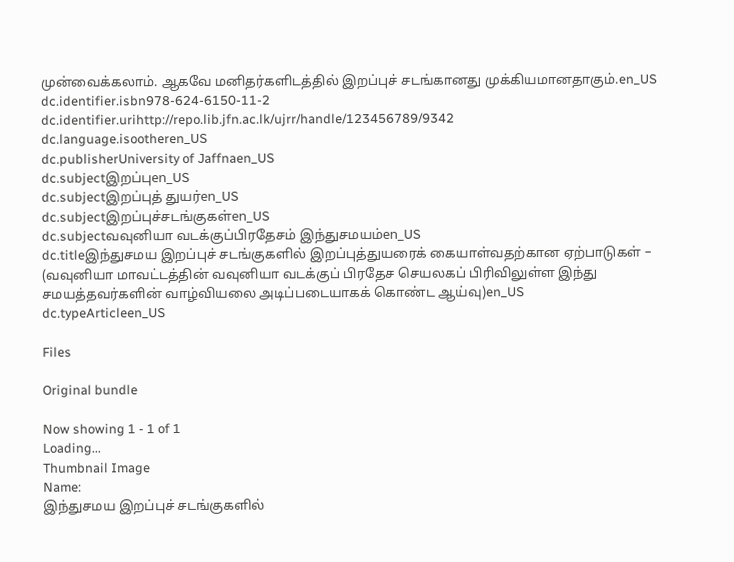முன்வைக்கலாம். ஆகவே மனிதர்களிடத்தில் இறப்புச் சடங்கானது முக்கியமானதாகும்.en_US
dc.identifier.isbn978-624-6150-11-2
dc.identifier.urihttp://repo.lib.jfn.ac.lk/ujrr/handle/123456789/9342
dc.language.isootheren_US
dc.publisherUniversity of Jaffnaen_US
dc.subjectஇறப்புen_US
dc.subjectஇறப்புத் துயர்en_US
dc.subjectஇறப்புச்சடங்குகள்en_US
dc.subjectவவுனியா வடக்குப்பிரதேசம் இந்துசமயம்en_US
dc.titleஇந்துசமய இறப்புச் சடங்குகளில் இறப்புத்துயரைக் கையாள்வதற்கான ஏற்பாடுகள் – (வவுனியா மாவட்டத்தின் வவுனியா வடக்குப் பிரதேச செயலகப் பிரிவிலுள்ள இந்து சமயத்தவர்களின் வாழ்வியலை அடிப்படையாகக் கொண்ட ஆய்வு)en_US
dc.typeArticleen_US

Files

Original bundle

Now showing 1 - 1 of 1
Loading...
Thumbnail Image
Name:
இந்துசமய இறப்புச் சடங்குகளில்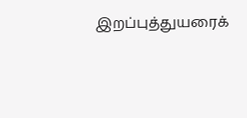இறப்புத்துயரைக்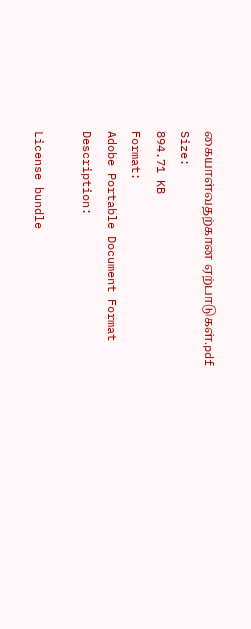கையாள்வதற்கான ஏற்பாடுகள்.pdf
Size:
894.71 KB
Format:
Adobe Portable Document Format
Description:

License bundle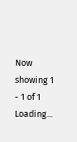Now showing 1 - 1 of 1
Loading...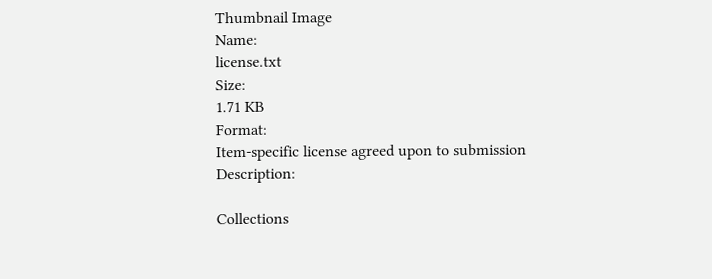Thumbnail Image
Name:
license.txt
Size:
1.71 KB
Format:
Item-specific license agreed upon to submission
Description:

Collections